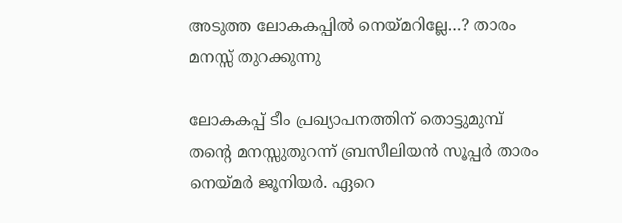അടുത്ത ലോകകപ്പിൽ നെയ്മറില്ലേ…? താരം മനസ്സ് തുറക്കുന്നു

ലോകകപ്പ് ടീം പ്രഖ്യാപനത്തിന് തൊട്ടുമുമ്പ് തന്റെ മനസ്സുതുറന്ന് ബ്രസീലിയൻ സൂപ്പർ താരം നെയ്മർ ജൂനിയർ. ഏറെ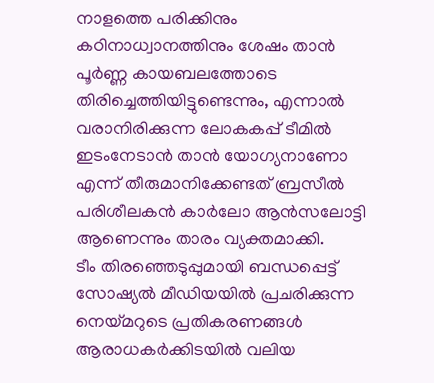നാളത്തെ പരിക്കിനും കഠിനാധ്വാനത്തിനും ശേഷം താൻ പൂർണ്ണ കായബലത്തോടെ തിരിച്ചെത്തിയിട്ടുണ്ടെന്നും, എന്നാൽ വരാനിരിക്കുന്ന ലോകകപ്പ് ടീമിൽ ഇടംനേടാൻ താൻ യോഗ്യനാണോ എന്ന് തീരുമാനിക്കേണ്ടത് ബ്രസീൽ പരിശീലകൻ കാർലോ ആൻസലോട്ടി ആണെന്നും താരം വ്യക്തമാക്കി.
ടീം തിരഞ്ഞെടുപ്പുമായി ബന്ധപ്പെട്ട് സോഷ്യൽ മീഡിയയിൽ പ്രചരിക്കുന്ന നെയ്മറുടെ പ്രതികരണങ്ങൾ ആരാധകർക്കിടയിൽ വലിയ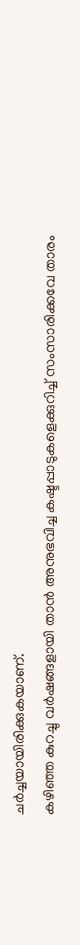ചർച്ചയായിരിക്കുകയാണ്.
കഴിഞ്ഞ കുറച്ചു വർഷങ്ങളായി താൻ അനുഭവിച്ച കഷ്ടപ്പാടുകളെക്കുറിച്ച് സംസാരിക്കവേ താരം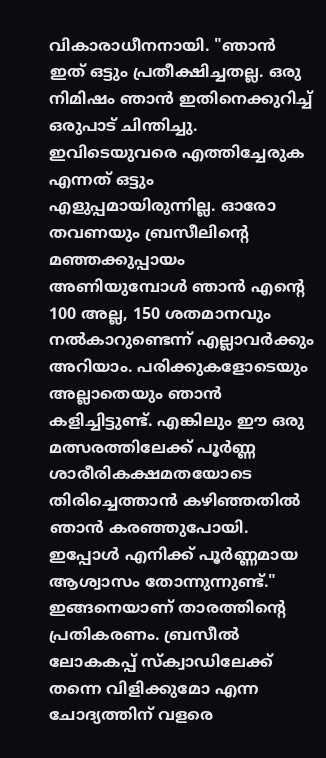വികാരാധീനനായി. "ഞാൻ ഇത് ഒട്ടും പ്രതീക്ഷിച്ചതല്ല. ഒരു നിമിഷം ഞാൻ ഇതിനെക്കുറിച്ച് ഒരുപാട് ചിന്തിച്ചു. ഇവിടെയുവരെ എത്തിച്ചേരുക എന്നത് ഒട്ടും എളുപ്പമായിരുന്നില്ല. ഓരോ തവണയും ബ്രസീലിന്റെ മഞ്ഞക്കുപ്പായം അണിയുമ്പോൾ ഞാൻ എന്റെ 100 അല്ല, 150 ശതമാനവും നൽകാറുണ്ടെന്ന് എല്ലാവർക്കും അറിയാം. പരിക്കുകളോടെയും അല്ലാതെയും ഞാൻ കളിച്ചിട്ടുണ്ട്. എങ്കിലും ഈ ഒരു മത്സരത്തിലേക്ക് പൂർണ്ണ ശാരീരികക്ഷമതയോടെ തിരിച്ചെത്താൻ കഴിഞ്ഞതിൽ ഞാൻ കരഞ്ഞുപോയി. ഇപ്പോൾ എനിക്ക് പൂർണ്ണമായ ആശ്വാസം തോന്നുന്നുണ്ട്." ഇങ്ങനെയാണ് താരത്തിൻ്റെ പ്രതികരണം. ബ്രസീൽ ലോകകപ്പ് സ്ക്വാഡിലേക്ക് തന്നെ വിളിക്കുമോ എന്ന ചോദ്യത്തിന് വളരെ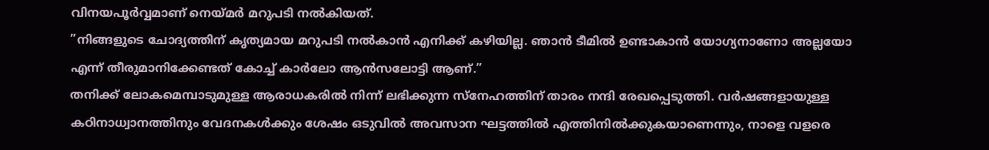വിനയപൂർവ്വമാണ് നെയ്മർ മറുപടി നൽകിയത്.
”നിങ്ങളുടെ ചോദ്യത്തിന് കൃത്യമായ മറുപടി നൽകാൻ എനിക്ക് കഴിയില്ല. ഞാൻ ടീമിൽ ഉണ്ടാകാൻ യോഗ്യനാണോ അല്ലയോ എന്ന് തീരുമാനിക്കേണ്ടത് കോച്ച് കാർലോ ആൻസലോട്ടി ആണ്.”
തനിക്ക് ലോകമെമ്പാടുമുള്ള ആരാധകരിൽ നിന്ന് ലഭിക്കുന്ന സ്നേഹത്തിന് താരം നന്ദി രേഖപ്പെടുത്തി. വർഷങ്ങളായുള്ള കഠിനാധ്വാനത്തിനും വേദനകൾക്കും ശേഷം ഒടുവിൽ അവസാന ഘട്ടത്തിൽ എത്തിനിൽക്കുകയാണെന്നും, നാളെ വളരെ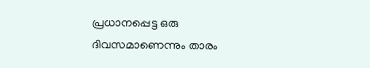പ്രധാനപ്പെട്ട ഒരു ദിവസമാണെന്നും താരം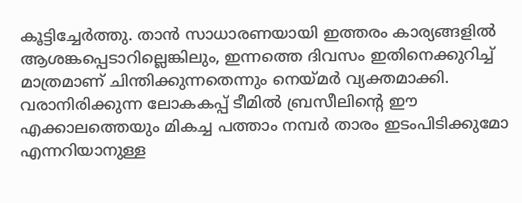കൂട്ടിച്ചേർത്തു. താൻ സാധാരണയായി ഇത്തരം കാര്യങ്ങളിൽ ആശങ്കപ്പെടാറില്ലെങ്കിലും, ഇന്നത്തെ ദിവസം ഇതിനെക്കുറിച്ച് മാത്രമാണ് ചിന്തിക്കുന്നതെന്നും നെയ്മർ വ്യക്തമാക്കി.
വരാനിരിക്കുന്ന ലോകകപ്പ് ടീമിൽ ബ്രസീലിന്റെ ഈ എക്കാലത്തെയും മികച്ച പത്താം നമ്പർ താരം ഇടംപിടിക്കുമോ എന്നറിയാനുള്ള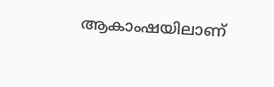ആകാംഷയിലാണ്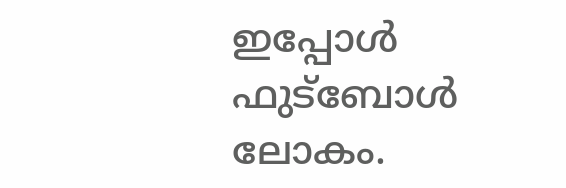ഇപ്പോൾ ഫുട്ബോൾ ലോകം.